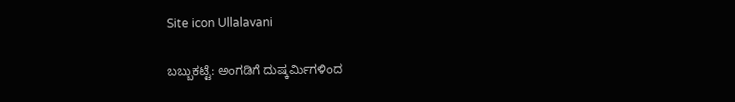Site icon Ullalavani

ಬಬ್ಬುಕಟ್ಟೆ: ಅಂಗಡಿಗೆ ದುಷ್ಕರ್ಮಿಗಳಿಂದ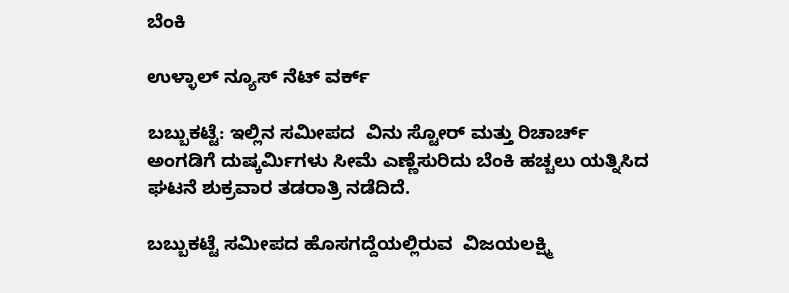ಬೆಂಕಿ

ಉಳ್ಳಾಲ್ ನ್ಯೂಸ್ ನೆಟ್ ವರ್ಕ್

ಬಬ್ಬುಕಟ್ಟೆ: ಇಲ್ಲಿನ ಸಮೀಪದ  ವಿನು ಸ್ಟೋರ್ ಮತ್ತು ರಿಚಾರ್ಚ್ ಅಂಗಡಿಗೆ ದುಷ್ಕರ್ಮಿಗಳು ಸೀಮೆ ಎಣ್ಣೆಸುರಿದು ಬೆಂಕಿ ಹಚ್ಚಲು ಯತ್ನಿಸಿದ ಘಟನೆ ಶುಕ್ರವಾರ ತಡರಾತ್ರಿ ನಡೆದಿದೆ.

ಬಬ್ಬುಕಟ್ಟೆ ಸಮೀಪದ ಹೊಸಗದ್ದೆಯಲ್ಲಿರುವ  ವಿಜಯಲಕ್ಷ್ಮಿ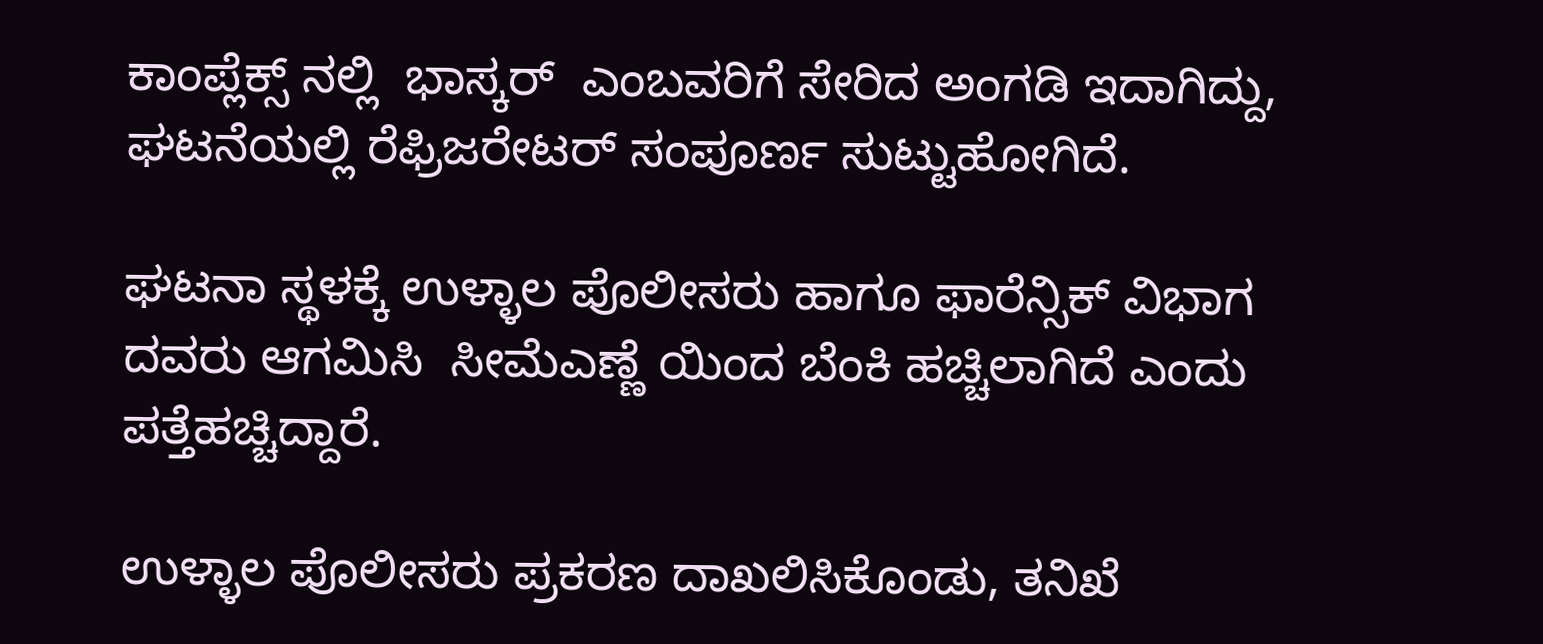ಕಾಂಪ್ಲೆಕ್ಸ್ ನಲ್ಲಿ  ಭಾಸ್ಕರ್  ಎಂಬವರಿಗೆ ಸೇರಿದ ಅಂಗಡಿ ಇದಾಗಿದ್ದು, ಘಟನೆಯಲ್ಲಿ ರೆಫ್ರಿಜರೇಟರ್ ಸಂಪೂರ್ಣ ಸುಟ್ಟುಹೋಗಿದೆ.

ಘಟನಾ ಸ್ಥಳಕ್ಕೆ ಉಳ್ಳಾಲ ಪೊಲೀಸರು ಹಾಗೂ ಫಾರೆನ್ಸಿಕ್ ವಿಭಾಗ ದವರು ಆಗಮಿಸಿ  ಸೀಮೆಎಣ್ಣೆ ಯಿಂದ ಬೆಂಕಿ ಹಚ್ಚಿಲಾಗಿದೆ ಎಂದು ಪತ್ತೆಹಚ್ಚಿದ್ದಾರೆ.

ಉಳ್ಳಾಲ ಪೊಲೀಸರು ಪ್ರಕರಣ ದಾಖಲಿಸಿಕೊಂಡು, ತನಿಖೆ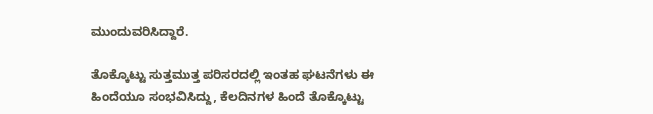ಮುಂದುವರಿಸಿದ್ದಾರೆ.

ತೊಕ್ಕೊಟ್ಟು ಸುತ್ತಮುತ್ತ ಪರಿಸರದಲ್ಲಿ ಇಂತಹ ಘಟನೆಗಳು ಈ ಹಿಂದೆಯೂ ಸಂಭವಿಸಿದ್ದು, ಕೆಲದಿನಗಳ ಹಿಂದೆ ತೊಕ್ಕೊಟ್ಟು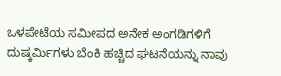ಒಳಪೇಟೆಯ ಸಮೀಪದ ಅನೇಕ ಅಂಗಡಿಗಳಿಗೆ ದುಷ್ಕರ್ಮಿಗಳು ಬೆಂಕಿ ಹಚ್ಚಿದ ಘಟನೆಯನ್ನು ನಾವು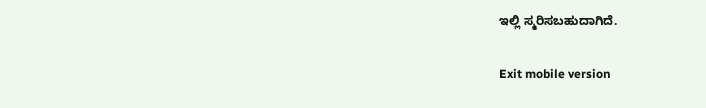ಇಲ್ಲಿ ಸ್ಮರಿಸಬಹುದಾಗಿದೆ.

Exit mobile version